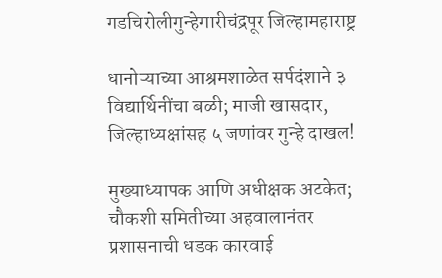गडचिरोलीगुन्हेगारीचंद्रपूर जिल्हामहाराष्ट्र

धानोऱ्याच्या आश्रमशाळेत सर्पदंशाने ३ विद्यार्थिनींचा बळी; माजी खासदार, जिल्हाध्यक्षांसह ५ जणांवर गुन्हे दाखल!

मुख्याध्यापक आणि अधीक्षक अटकेत; चौकशी समितीच्या अहवालानंतर प्रशासनाची धडक कारवाई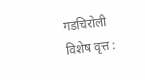गडचिरोली विशेष वृत्त :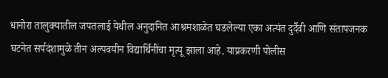धानोरा तालुक्यातील जपतलाई येथील अनुदानित आश्रमशाळेत घडलेल्या एका अत्यंत दुर्दैवी आणि संतापजनक घटनेत सर्पदंशामुळे तीन अल्पवयीन विद्यार्थिनींचा मृत्यू झाला आहे. याप्रकरणी पोलीस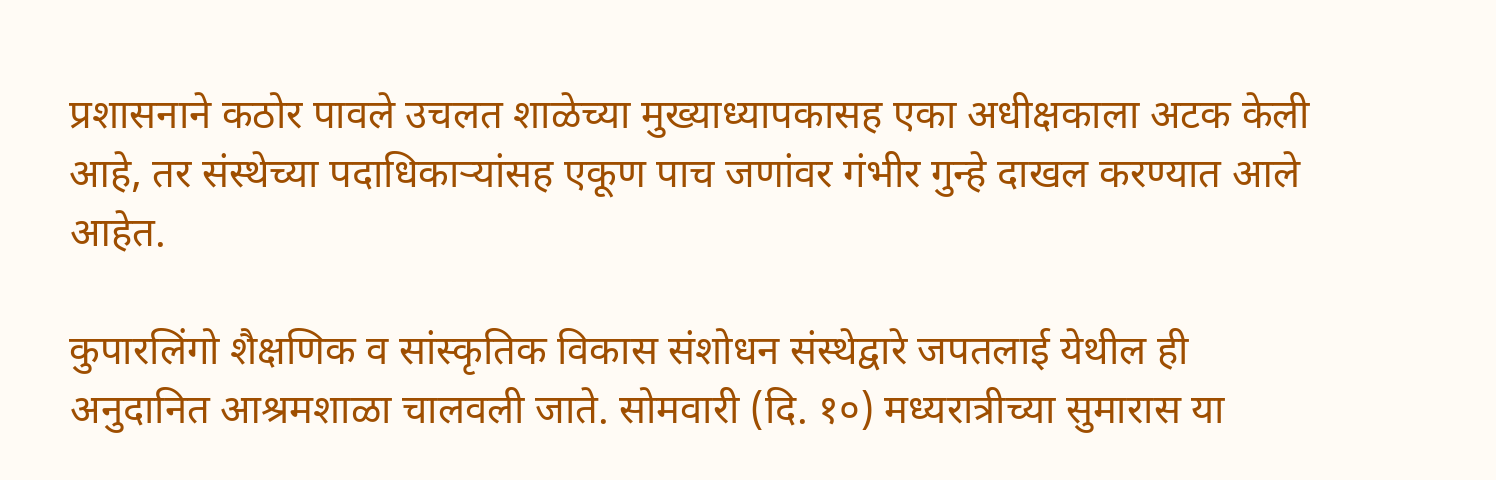प्रशासनाने कठोर पावले उचलत शाळेच्या मुख्याध्यापकासह एका अधीक्षकाला अटक केली आहे, तर संस्थेच्या पदाधिकाऱ्यांसह एकूण पाच जणांवर गंभीर गुन्हे दाखल करण्यात आले आहेत.

कुपारलिंगो शैक्षणिक व सांस्कृतिक विकास संशोधन संस्थेद्वारे जपतलाई येथील ही अनुदानित आश्रमशाळा चालवली जाते. सोमवारी (दि. १०) मध्यरात्रीच्या सुमारास या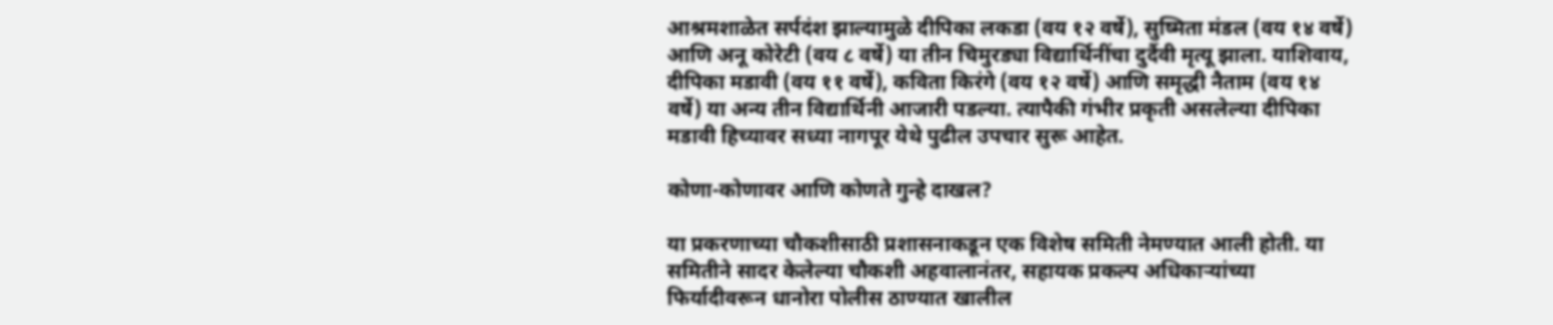आश्रमशाळेत सर्पदंश झाल्यामुळे दीपिका लकडा (वय १२ वर्षे), सुष्मिता मंडल (वय १४ वर्षे) आणि अनू कोरेटी (वय ८ वर्षे) या तीन चिमुरड्या विद्यार्थिनींचा दुर्दैवी मृत्यू झाला. याशिवाय, दीपिका मडावी (वय ११ वर्षे), कविता किरंगे (वय १२ वर्षे) आणि समृद्धी नैताम (वय १४ वर्षे) या अन्य तीन विद्यार्थिनी आजारी पडल्या. त्यापैकी गंभीर प्रकृती असलेल्या दीपिका मडावी हिच्यावर सध्या नागपूर येथे पुढील उपचार सुरू आहेत.

कोणा-कोणावर आणि कोणते गुन्हे दाखल?

या प्रकरणाच्या चौकशीसाठी प्रशासनाकडून एक विशेष समिती नेमण्यात आली होती. या समितीने सादर केलेल्या चौकशी अहवालानंतर, सहायक प्रकल्प अधिकाऱ्यांच्या फिर्यादीवरून धानोरा पोलीस ठाण्यात खालील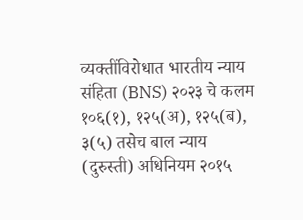व्यक्तींविरोधात भारतीय न्याय संहिता (BNS) २०२३ चे कलम १०६(१), १२५(अ), १२५(ब), ३(५) तसेच बाल न्याय (दुरुस्ती) अधिनियम २०१५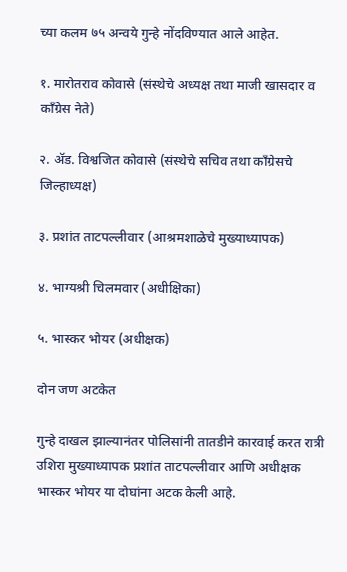च्या कलम ७५ अन्वये गुन्हे नोंदविण्यात आले आहेत.

१. मारोतराव कोवासे (संस्थेचे अध्यक्ष तथा माजी खासदार व काँग्रेस नेते)

२. ॲड. विश्वजित कोवासे (संस्थेचे सचिव तथा काँग्रेसचे जिल्हाध्यक्ष)

३. प्रशांत ताटपल्लीवार (आश्रमशाळेचे मुख्याध्यापक)

४. भाग्यश्री चिलमवार (अधीक्षिका)

५. भास्कर भोयर (अधीक्षक)

दोन जण अटकेत

गुन्हे दाखल झाल्यानंतर पोलिसांनी तातडीने कारवाई करत रात्री उशिरा मुख्याध्यापक प्रशांत ताटपल्लीवार आणि अधीक्षक भास्कर भोयर या दोघांना अटक केली आहे.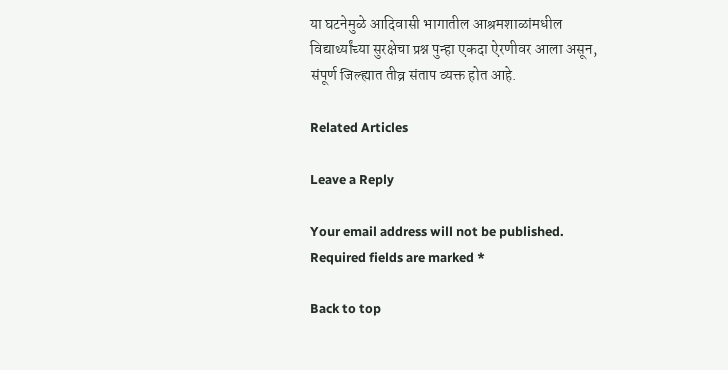या घटनेमुळे आदिवासी भागातील आश्रमशाळांमधील विद्यार्थ्यांच्या सुरक्षेचा प्रश्न पुन्हा एकदा ऐरणीवर आला असून, संपूर्ण जिल्ह्यात तीव्र संताप व्यक्त होत आहे.

Related Articles

Leave a Reply

Your email address will not be published. Required fields are marked *

Back to top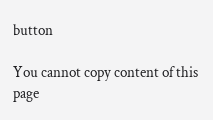button

You cannot copy content of this page